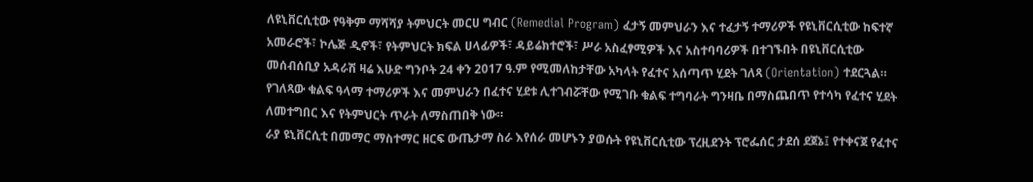ለዩኒቨርሲቲው የዓቅም ማሻሻያ ትምህርት መርሀ ግብር (Remedial Program) ፈታኝ መምህራን እና ተፈታኝ ተማሪዎች የዩኒቨርሲቲው ከፍተኛ አመራሮች፣ ኮሌጅ ዲኖች፣ የትምህርት ክፍል ሀላፊዎች፣ ዳይሬክተሮች፣ ሥራ አስፈፃሚዎች እና አስተባባሪዎች በተገኙበት በዩኒቨርሲቲው መሰብሰቢያ አዳራሽ ዛሬ እሁድ ግንቦት 24 ቀን 2017 ዓ.ም የሚመለከታቸው አካላት የፈተና አሰጣጥ ሂደት ገለጻ (Orientation) ተደርጓል።
የገለጻው ቁልፍ ዓላማ ተማሪዎች እና መምህራን በፈተና ሂደቱ ሊተገብሯቸው የሚገቡ ቁልፍ ተግባራት ግንዛቤ በማስጨበጥ የተሳካ የፈተና ሂደት ለመተግበር እና የትምህርት ጥራት ለማስጠበቅ ነው።
ራያ ዩኒቨርሲቲ በመማር ማስተማር ዘርፍ ውጤታማ ስራ እየሰራ መሆኑን ያወሱት የዩኒቨርሲቲው ፕረዚደንት ፕሮፌሰር ታደሰ ደጀኔ፤ የተቀናጀ የፈተና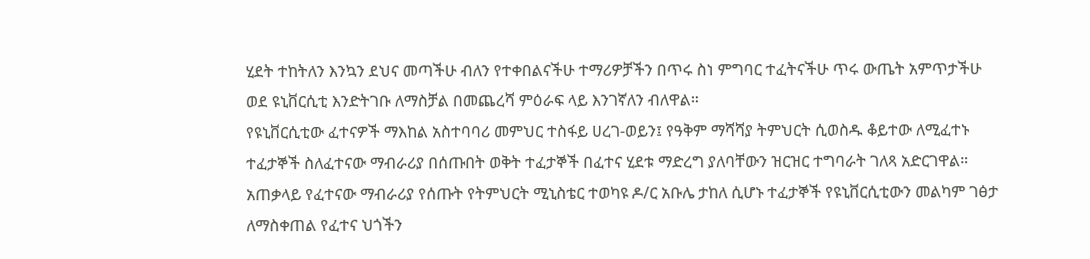ሂደት ተከትለን እንኳን ደህና መጣችሁ ብለን የተቀበልናችሁ ተማሪዎቻችን በጥሩ ስነ ምግባር ተፈትናችሁ ጥሩ ውጤት አምጥታችሁ ወደ ዩኒቨርሲቲ እንድትገቡ ለማስቻል በመጨረሻ ምዕራፍ ላይ እንገኛለን ብለዋል።
የዩኒቨርሲቲው ፈተናዎች ማእከል አስተባባሪ መምህር ተስፋይ ሀረገ-ወይን፤ የዓቅም ማሻሻያ ትምህርት ሲወስዱ ቆይተው ለሚፈተኑ ተፈታኞች ስለፈተናው ማብራሪያ በሰጡበት ወቅት ተፈታኞች በፈተና ሂደቱ ማድረግ ያለባቸውን ዝርዝር ተግባራት ገለጻ አድርገዋል።
አጠቃላይ የፈተናው ማብራሪያ የሰጡት የትምህርት ሚኒስቴር ተወካዩ ዶ/ር አቡሌ ታከለ ሲሆኑ ተፈታኞች የዩኒቨርሲቲውን መልካም ገፅታ ለማስቀጠል የፈተና ህጎችን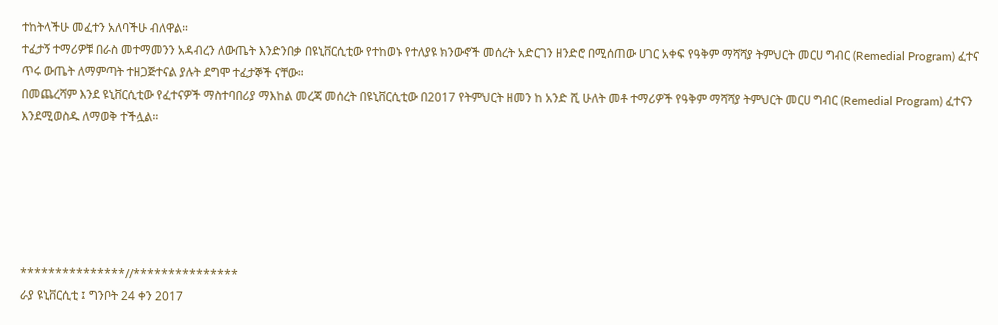ተከትላችሁ መፈተን አለባችሁ ብለዋል።
ተፈታኝ ተማሪዎቹ በራስ መተማመንን አዳብረን ለውጤት እንድንበቃ በዩኒቨርሲቲው የተከወኑ የተለያዩ ክንውኖች መሰረት አድርገን ዘንድሮ በሚሰጠው ሀገር አቀፍ የዓቅም ማሻሻያ ትምህርት መርሀ ግብር (Remedial Program) ፈተና ጥሩ ውጤት ለማምጣት ተዘጋጅተናል ያሉት ደግሞ ተፈታኞች ናቸው።
በመጨረሻም እንደ ዩኒቨርሲቲው የፈተናዎች ማስተባበሪያ ማእከል መረጃ መሰረት በዩኒቨርሲቲው በ2017 የትምህርት ዘመን ከ አንድ ሺ ሁለት መቶ ተማሪዎች የዓቅም ማሻሻያ ትምህርት መርሀ ግብር (Remedial Program) ፈተናን እንደሚወስዱ ለማወቅ ተችሏል።






***************//***************
ራያ ዩኒቨርሲቲ ፤ ግንቦት 24 ቀን 2017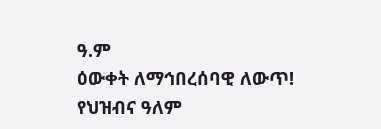ዓ.ም
ዕውቀት ለማኅበረሰባዊ ለውጥ!
የህዝብና ዓለም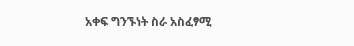አቀፍ ግንኙነት ስራ አስፈፃሚ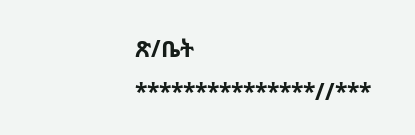ጽ/ቤት
***************//***